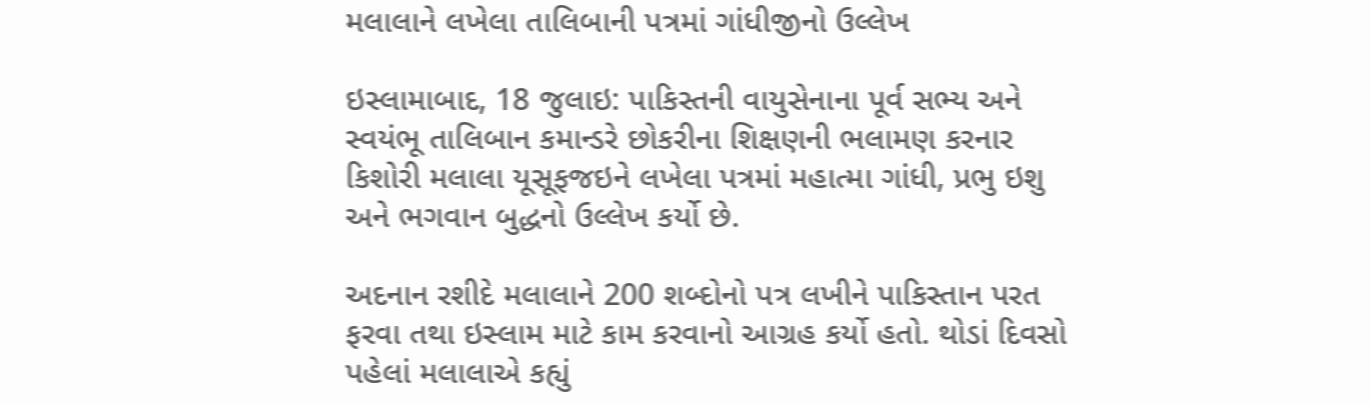મલાલાને લખેલા તાલિબાની પત્રમાં ગાંધીજીનો ઉલ્લેખ

ઇસ્લામાબાદ, 18 જુલાઇ: પાકિસ્તની વાયુસેનાના પૂર્વ સભ્ય અને સ્વયંભૂ તાલિબાન કમાન્ડરે છોકરીના શિક્ષણની ભલામણ કરનાર કિશોરી મલાલા યૂસૂફજઇને લખેલા પત્રમાં મહાત્મા ગાંધી, પ્રભુ ઇશુ અને ભગવાન બુદ્ધનો ઉલ્લેખ કર્યો છે.

અદનાન રશીદે મલાલાને 200 શબ્દોનો પત્ર લખીને પાકિસ્તાન પરત ફરવા તથા ઇસ્લામ માટે કામ કરવાનો આગ્રહ કર્યો હતો. થોડાં દિવસો પહેલાં મલાલાએ કહ્યું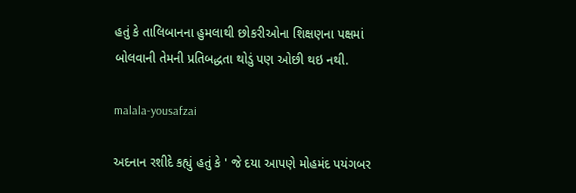હતું કે તાલિબાનના હુમલાથી છોકરીઓના શિક્ષણના પક્ષમાં બોલવાની તેમની પ્રતિબદ્ધતા થોડું પણ ઓછી થઇ નથી.

malala-yousafzai

અદનાન રશીદે કહ્યું હતું કે ' જે દયા આપણે મોહમંદ પયંગબર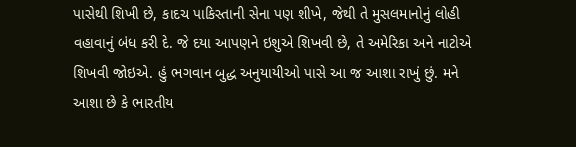પાસેથી શિખી છે, કાદચ પાકિસ્તાની સેના પણ શીખે, જેથી તે મુસલમાનોનું લોહી વહાવાનું બંધ કરી દે. જે દયા આપણને ઇશુએ શિખવી છે, તે અમેરિકા અને નાટોએ શિખવી જોઇએ. હું ભગવાન બુદ્ધ અનુયાયીઓ પાસે આ જ આશા રાખું છું. મને આશા છે કે ભારતીય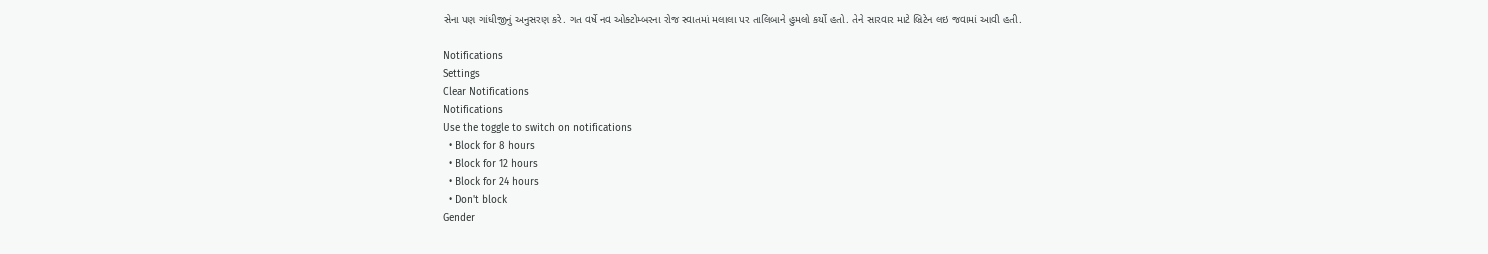સેના પણ ગાંધીજીનું અનુસરણ કરે. ગત વર્ષે નવ ઓક્ટોમ્બરના રોજ સ્વાતમાં મલાલા પર તાલિબાને હુમલો કર્યો હતો. તેને સારવાર માટે બ્રિટેન લઇ જવામાં આવી હતી.

Notifications
Settings
Clear Notifications
Notifications
Use the toggle to switch on notifications
  • Block for 8 hours
  • Block for 12 hours
  • Block for 24 hours
  • Don't block
Gender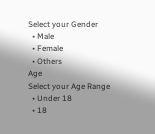Select your Gender
  • Male
  • Female
  • Others
Age
Select your Age Range
  • Under 18
  • 18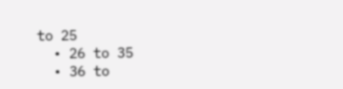to 25
  • 26 to 35
  • 36 to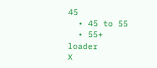45
  • 45 to 55
  • 55+
loader
X